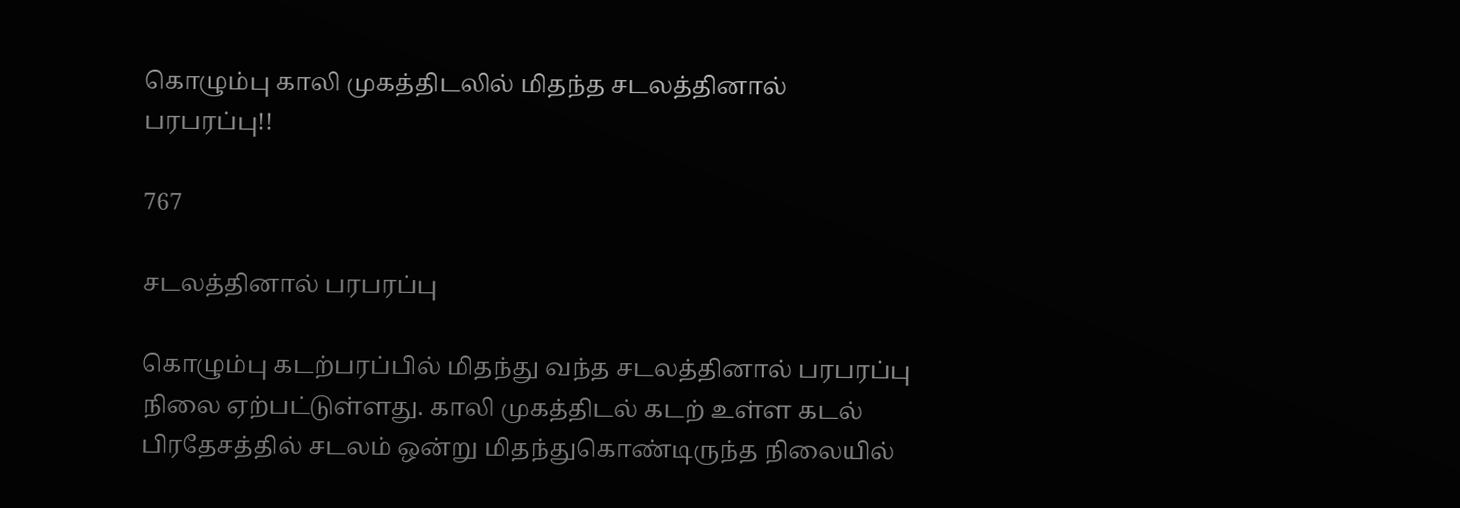கொழும்பு காலி முகத்திடலில் மிதந்த சடலத்தினால் பரபரப்பு!!

767

சடலத்தினால் பரபரப்பு

கொழும்பு கடற்பரப்பில் மிதந்து வந்த சடலத்தினால் பரபரப்பு நிலை ஏற்பட்டுள்ளது. காலி முகத்திடல் கடற் உள்ள கடல் பிரதேசத்தில் சடலம் ஒன்று மிதந்துகொண்டிருந்த நிலையில்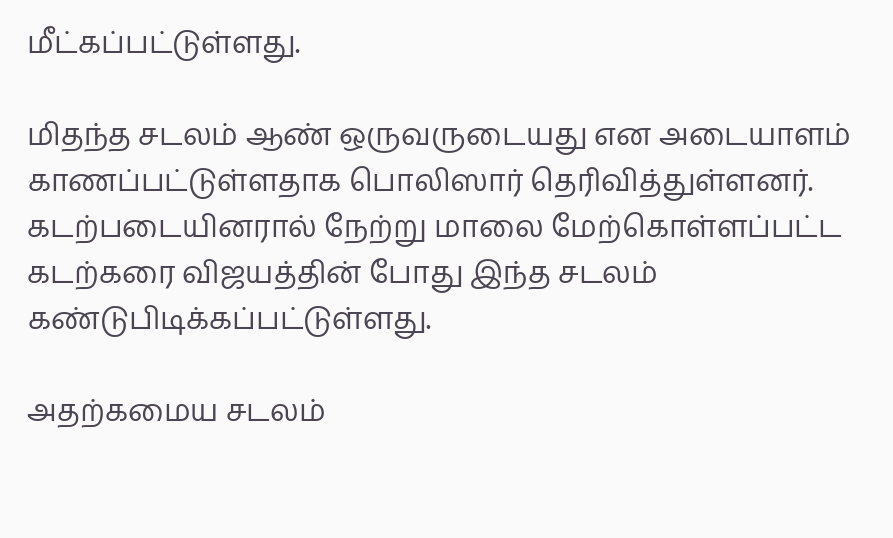மீட்கப்பட்டுள்ளது.

மிதந்த சடலம் ஆண் ஒருவருடையது என அடையாளம் காணப்பட்டுள்ளதாக பொலிஸார் தெரிவித்துள்ளனர். கடற்படையினரால் நேற்று மாலை மேற்கொள்ளப்பட்ட கடற்கரை விஜயத்தின் போது இந்த சடலம் கண்டுபிடிக்கப்பட்டுள்ளது.

அதற்கமைய சடலம்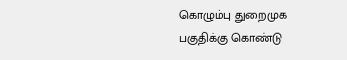கொழும்பு துறைமுக பகுதிக்கு கொண்டு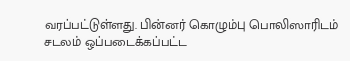வரப்பட்டுள்ளது. பின்னர் கொழும்பு பொலிஸாரிடம் சடலம் ஒப்படைக்கப்பட்ட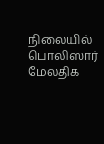நிலையில் பொலிஸார் மேலதிக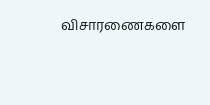விசாரணைகளை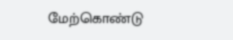மேற்கொண்டு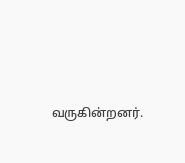வருகின்றனர்.